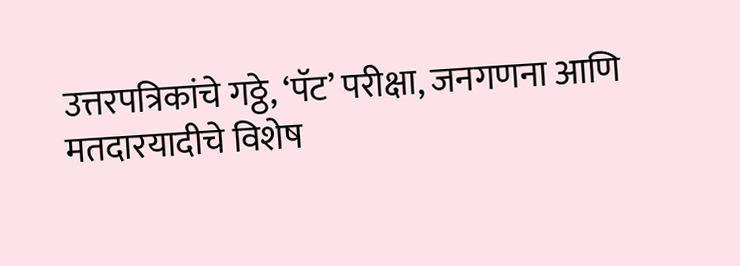उत्तरपत्रिकांचे गठ्ठे, ‘पॅट’ परीक्षा, जनगणना आणि मतदारयादीचे विशेष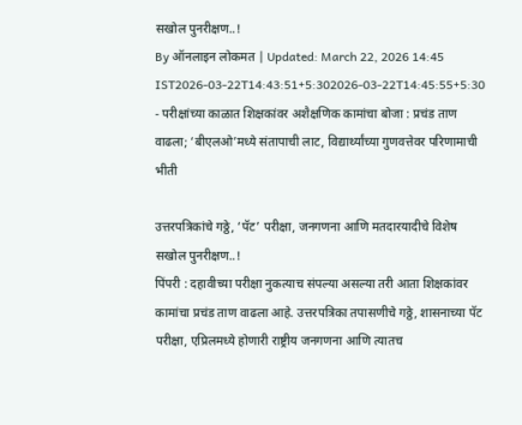सखोल पुनरीक्षण..!
By ऑनलाइन लोकमत | Updated: March 22, 2026 14:45 IST2026-03-22T14:43:51+5:302026-03-22T14:45:55+5:30
- परीक्षांच्या काळात शिक्षकांवर अशैक्षणिक कामांचा बोजा : प्रचंड ताण वाढला; ‘बीएलओ’मध्ये संतापाची लाट, विद्यार्थ्यांच्या गुणवत्तेवर परिणामाची भीती

उत्तरपत्रिकांचे गठ्ठे, ‘पॅट’ परीक्षा, जनगणना आणि मतदारयादीचे विशेष सखोल पुनरीक्षण..!
पिंपरी : दहावीच्या परीक्षा नुकत्याच संपल्या असल्या तरी आता शिक्षकांवर कामांचा प्रचंड ताण वाढला आहे. उत्तरपत्रिका तपासणीचे गठ्ठे, शासनाच्या पॅट परीक्षा, एप्रिलमध्ये होणारी राष्ट्रीय जनगणना आणि त्यातच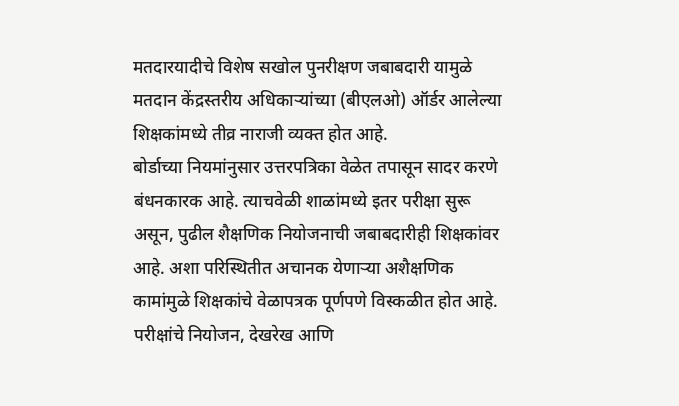मतदारयादीचे विशेष सखोल पुनरीक्षण जबाबदारी यामुळे मतदान केंद्रस्तरीय अधिकाऱ्यांच्या (बीएलओ) ऑर्डर आलेल्या शिक्षकांमध्ये तीव्र नाराजी व्यक्त होत आहे.
बोर्डाच्या नियमांनुसार उत्तरपत्रिका वेळेत तपासून सादर करणे बंधनकारक आहे. त्याचवेळी शाळांमध्ये इतर परीक्षा सुरू असून, पुढील शैक्षणिक नियोजनाची जबाबदारीही शिक्षकांवर आहे. अशा परिस्थितीत अचानक येणाऱ्या अशैक्षणिक कामांमुळे शिक्षकांचे वेळापत्रक पूर्णपणे विस्कळीत होत आहे.
परीक्षांचे नियोजन, देखरेख आणि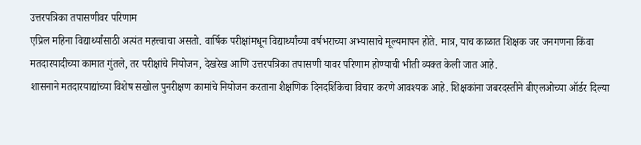उत्तरपत्रिका तपासणीवर परिणाम
एप्रिल महिना विद्यार्थ्यांसाठी अत्यंत महत्त्वाचा असतो. वार्षिक परीक्षांमधून विद्यार्थ्यांच्या वर्षभराच्या अभ्यासाचे मूल्यमापन होते. मात्र, याच काळात शिक्षक जर जनगणना किंवा मतदारयादीच्या कामात गुंतले, तर परीक्षांचे नियोजन, देखरेख आणि उत्तरपत्रिका तपासणी यावर परिणाम होण्याची भीती व्यक्त केली जात आहे.
शासनाने मतदारयाद्यांच्या विशेष सखोल पुनरीक्षण कामांचे नियोजन करताना शैक्षणिक दिनदर्शिकेचा विचार करणे आवश्यक आहे. शिक्षकांना जबरदस्तीने बीएलओच्या ऑर्डर दिल्या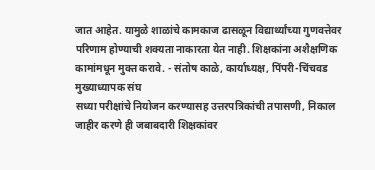जात आहेत. यामुळे शाळांचे कामकाज ढासळून विद्यार्थ्यांच्या गुणवत्तेवर परिणाम होण्याची शक्यता नाकारता येत नाही. शिक्षकांना अशैक्षणिक कामांमधून मुक्त करावे. - संतोष काळे, कार्याध्यक्ष, पिंपरी-चिंचवड मुख्याध्यापक संघ
सध्या परीक्षांचे नियोजन करण्यासह उत्तरपत्रिकांची तपासणी, निकाल जाहीर करणे ही जबाबदारी शिक्षकांवर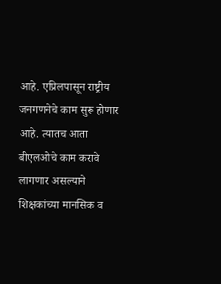आहे. एप्रिलपासून राष्ट्रीय जनगणनेचे काम सुरू होणार आहे. त्यातच आता बीएलओचे काम करावे लागणार असल्याने शिक्षकांच्या मानसिक व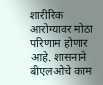शारीरिक आरोग्यावर मोठा परिणाम होणार आहे. शासनाने बीएलओचे काम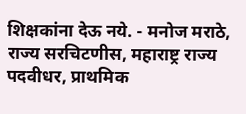शिक्षकांना देऊ नये. - मनोज मराठे, राज्य सरचिटणीस, महाराष्ट्र राज्य पदवीधर, प्राथमिक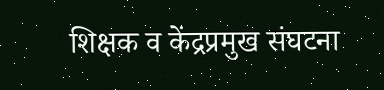शिक्षक व केंद्रप्रमुख संघटना